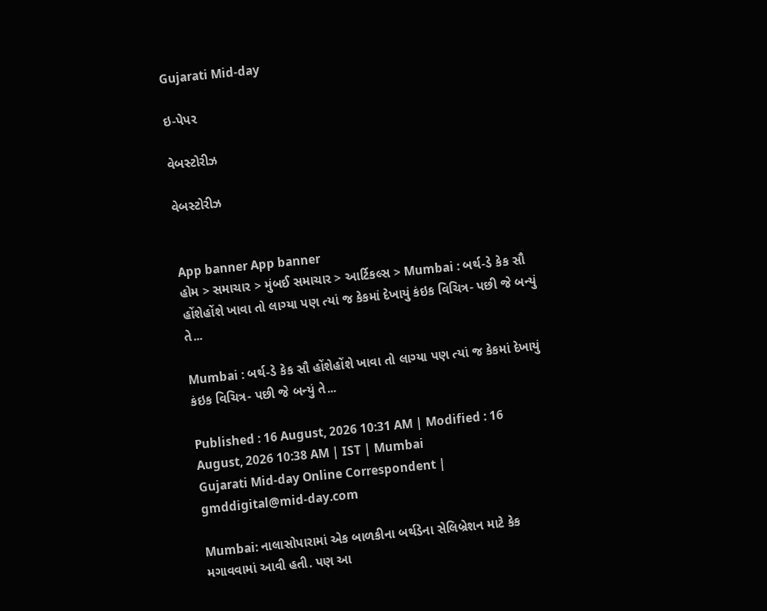Gujarati Mid-day

ઇ-પેપર

વેબસ્ટોરીઝ

વેબસ્ટોરીઝ


App banner App banner
હોમ > સમાચાર > મુંબઈ સમાચાર > આર્ટિકલ્સ > Mumbai : બર્થ-ડે કેક સૌ હોંશેહોંશે ખાવા તો લાગ્યા પણ ત્યાં જ કેકમાં દેખાયું કંઇક વિચિત્ર- પછી જે બન્યું તે...

Mumbai : બર્થ-ડે કેક સૌ હોંશેહોંશે ખાવા તો લાગ્યા પણ ત્યાં જ કેકમાં દેખાયું કંઇક વિચિત્ર- પછી જે બન્યું તે...

Published : 16 August, 2026 10:31 AM | Modified : 16 August, 2026 10:38 AM | IST | Mumbai
Gujarati Mid-day Online Correspondent | gmddigital@mid-day.com

Mumbai: નાલાસોપારામાં એક બાળકીના બર્થડેના સેલિબ્રેશન માટે કેક મગાવવામાં આવી હતી. પણ આ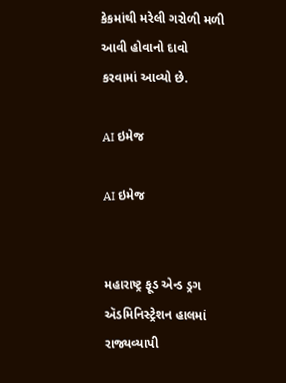કેકમાંથી મરેલી ગરોળી મળી આવી હોવાનો દાવો કરવામાં આવ્યો છે.

AI ઇમેજ

AI ઇમેજ


મહારાષ્ટ્ર ફૂડ એન્ડ ડ્રગ ઍડમિનિસ્ટ્રેશન હાલમાં રાજ્યવ્યાપી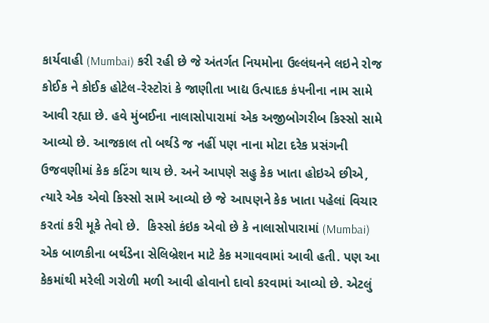કાર્યવાહી (Mumbai) કરી રહી છે જે અંતર્ગત નિયમોના ઉલ્લંઘનને લઇને રોજ કોઈક ને કોઈક હોટેલ-રેસ્ટોરાં કે જાણીતા ખાદ્ય ઉત્પાદક કંપનીના નામ સામે આવી રહ્યા છે. હવે મુંબઈના નાલાસોપારામાં એક અજીબોગરીબ કિસ્સો સામે આવ્યો છે. આજકાલ તો બર્થડે જ નહીં પણ નાના મોટા દરેક પ્રસંગની ઉજવણીમાં કેક કટિંગ થાય છે. અને આપણે સહુ કેક ખાતા હોઇએ છીએ, ત્યારે એક એવો કિસ્સો સામે આવ્યો છે જે આપણને કેક ખાતા પહેલાં વિચાર કરતાં કરી મૂકે તેવો છે.  કિસ્સો કંઇક એવો છે કે નાલાસોપારામાં (Mumbai) એક બાળકીના બર્થડેના સેલિબ્રેશન માટે કેક મગાવવામાં આવી હતી. પણ આ કેકમાંથી મરેલી ગરોળી મળી આવી હોવાનો દાવો કરવામાં આવ્યો છે. એટલું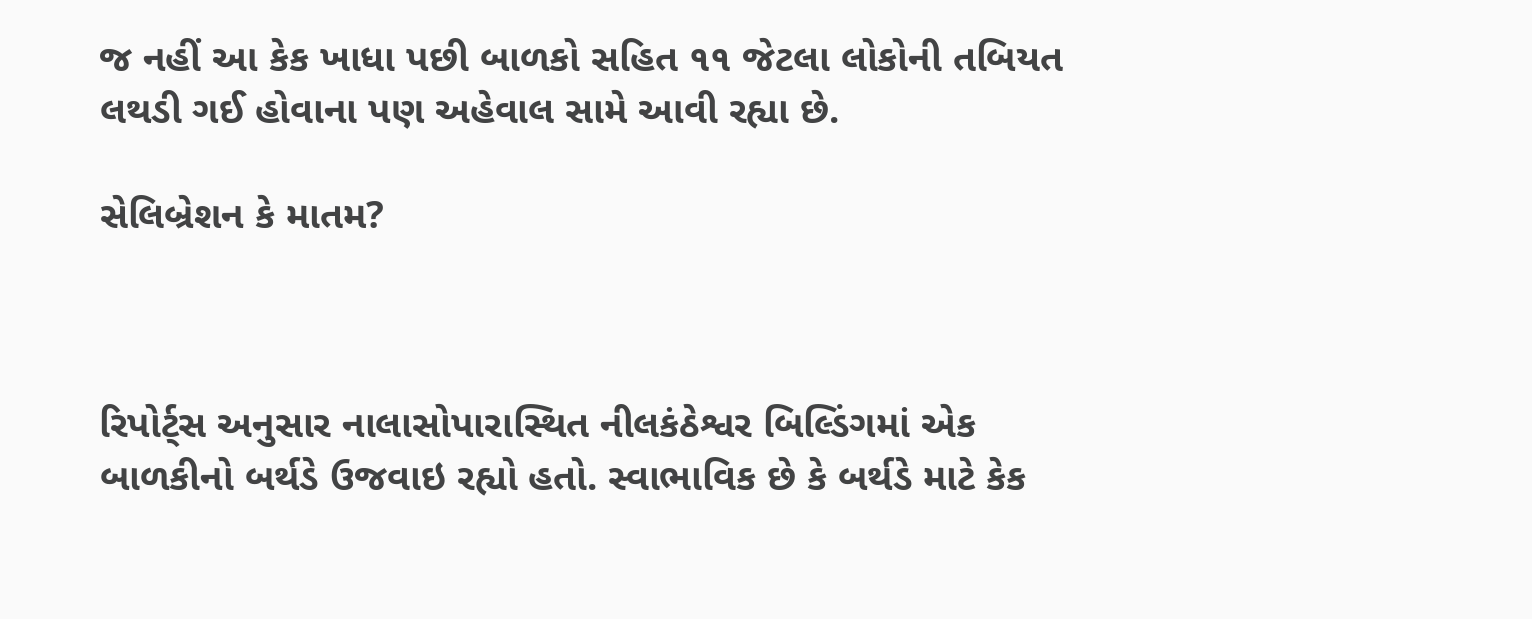જ નહીં આ કેક ખાધા પછી બાળકો સહિત ૧૧ જેટલા લોકોની તબિયત લથડી ગઈ હોવાના પણ અહેવાલ સામે આવી રહ્યા છે.

સેલિબ્રેશન કે માતમ?



રિપોર્ટ્સ અનુસાર નાલાસોપારાસ્થિત નીલકંઠેશ્વર બિલ્ડિંગમાં એક બાળકીનો બર્થડે ઉજવાઇ રહ્યો હતો. સ્વાભાવિક છે કે બર્થડે માટે કેક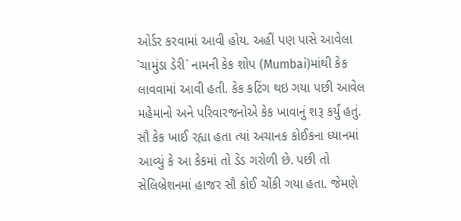ઓર્ડર કરવામાં આવી હોય. અહીં પણ પાસે આવેલા `ચામુંડા ડેરી` નામની કેક શોપ (Mumbai)માંથી કેક લાવવામાં આવી હતી. કેક કટિંગ થઇ ગયા પછી આવેલ મહેમાનો અને પરિવારજનોએ કેક ખાવાનું શરૂ કર્યું હતું. સૌ કેક ખાઈ રહ્યા હતા ત્યાં અચાનક કોઈકના ધ્યાનમાં આવ્યું કે આ કેકમાં તો ડેડ ગરોળી છે. પછી તો સેલિબ્રેશનમાં હાજર સૌ કોઈ ચોંકી ગયા હતા. જેમણે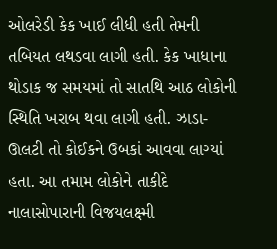ઓલરેડી કેક ખાઈ લીધી હતી તેમની તબિયત લથડવા લાગી હતી. કેક ખાધાના થોડાક જ સમયમાં તો સાતથિ આઠ લોકોની સ્થિતિ ખરાબ થવા લાગી હતી. ઝાડા-ઊલટી તો કોઈકને ઉબકાં આવવા લાગ્યાં હતા. આ તમામ લોકોને તાકીદે નાલાસોપારાની વિજયલક્ષ્મી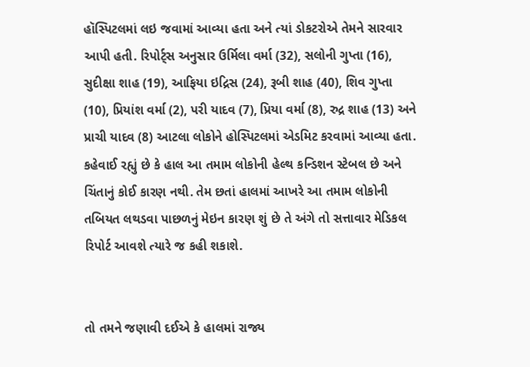હૉસ્પિટલમાં લઇ જવામાં આવ્યા હતા અને ત્યાં ડોકટરોએ તેમને સારવાર આપી હતી. રિપોર્ટ્સ અનુસાર ઉર્મિલા વર્મા (32), સલોની ગુપ્તા (16), સુદીક્ષા શાહ (19), આફિયા ઇદ્રિસ (24), રૂબી શાહ (40), શિવ ગુપ્તા (10), પ્રિયાંશ વર્મા (2), પરી યાદવ (7), પ્રિયા વર્મા (8), રુદ્ર શાહ (13) અને પ્રાચી યાદવ (8) આટલા લોકોને હોસ્પિટલમાં એડમિટ કરવામાં આવ્યા હતા. કહેવાઈ રહ્યું છે કે હાલ આ તમામ લોકોની હેલ્થ કન્ડિશન સ્ટેબલ છે અને ચિંતાનું કોઈ કારણ નથી. તેમ છતાં હાલમાં આખરે આ તમામ લોકોની તબિયત લથડવા પાછળનું મેઇન કારણ શું છે તે અંગે તો સત્તાવાર મેડિકલ રિપોર્ટ આવશે ત્યારે જ કહી શકાશે.


તો તમને જણાવી દઈએ કે હાલમાં રાજ્ય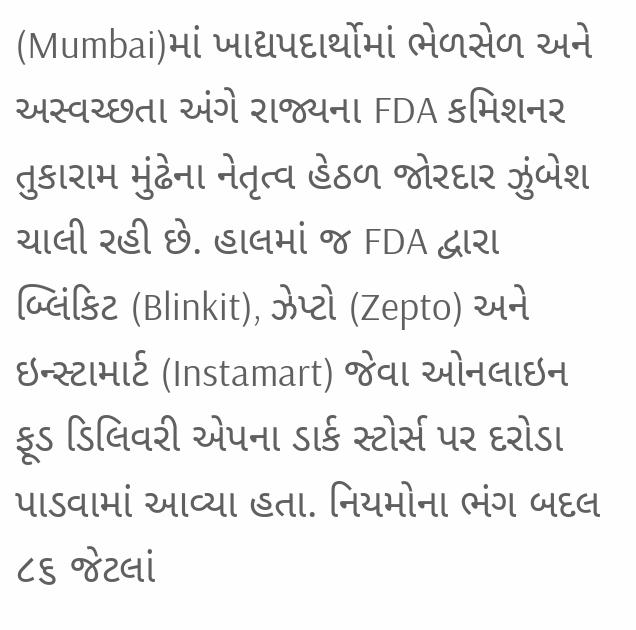(Mumbai)માં ખાદ્યપદાર્થોમાં ભેળસેળ અને અસ્વચ્છતા અંગે રાજ્યના FDA કમિશનર તુકારામ મુંઢેના નેતૃત્વ હેઠળ જોરદાર ઝુંબેશ ચાલી રહી છે. હાલમાં જ FDA દ્વારા બ્લિંકિટ (Blinkit), ઝેપ્ટો (Zepto) અને ઇન્સ્ટામાર્ટ (Instamart) જેવા ઓનલાઇન ફૂડ ડિલિવરી એપના ડાર્ક સ્ટોર્સ પર દરોડા પાડવામાં આવ્યા હતા. નિયમોના ભંગ બદલ ૮૬ જેટલાં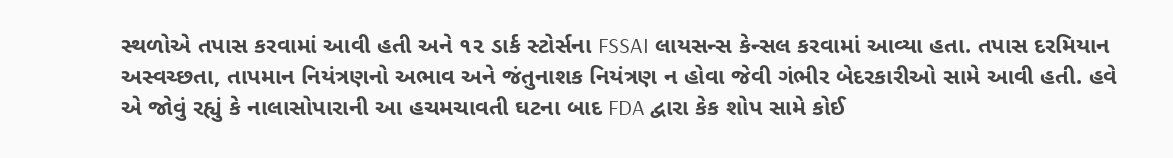સ્થળોએ તપાસ કરવામાં આવી હતી અને ૧૨ ડાર્ક સ્ટોર્સના FSSAI લાયસન્સ કેન્સલ કરવામાં આવ્યા હતા. તપાસ દરમિયાન અસ્વચ્છતા, તાપમાન નિયંત્રણનો અભાવ અને જંતુનાશક નિયંત્રણ ન હોવા જેવી ગંભીર બેદરકારીઓ સામે આવી હતી. હવે એ જોવું રહ્યું કે નાલાસોપારાની આ હચમચાવતી ઘટના બાદ FDA દ્વારા કેક શોપ સામે કોઈ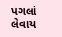પગલાં લેવાય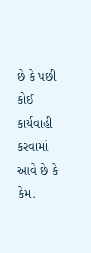છે કે પછી કોઈ કાર્યવાહી કરવામાં આવે છે કે કેમ.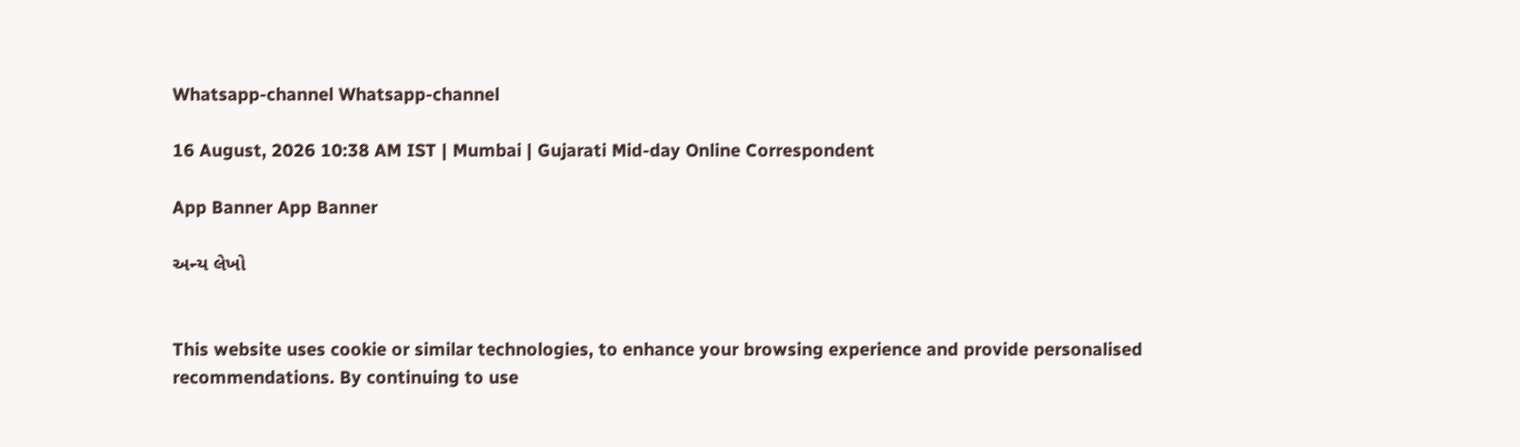Whatsapp-channel Whatsapp-channel

16 August, 2026 10:38 AM IST | Mumbai | Gujarati Mid-day Online Correspondent

App Banner App Banner

અન્ય લેખો


This website uses cookie or similar technologies, to enhance your browsing experience and provide personalised recommendations. By continuing to use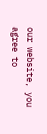our website, you agree to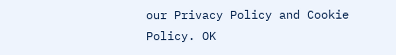our Privacy Policy and Cookie Policy. OK